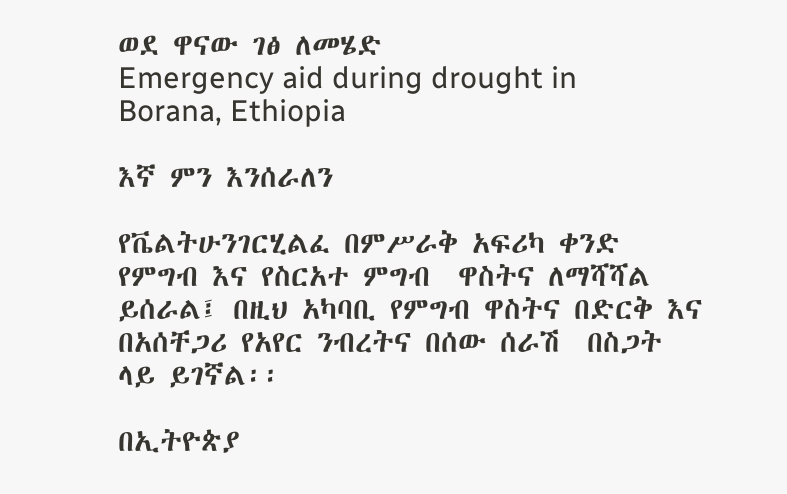ወደ ዋናው ገፅ ለመሄድ
Emergency aid during drought in Borana, Ethiopia

እኛ ምን እንሰራለን

የቬልትሁንገርሂልፈ በምሥራቅ አፍሪካ ቀንድ የምግብ እና የስርአተ ምግብ  ዋስትና ለማሻሻል ይሰራል፤ በዚህ አካባቢ የምግብ ዋስትና በድርቅ እና በአሰቸጋሪ የአየር ንብረትና በሰው ሰራሽ  በስጋት ላይ ይገኛል፡፡

በኢትዮጵያ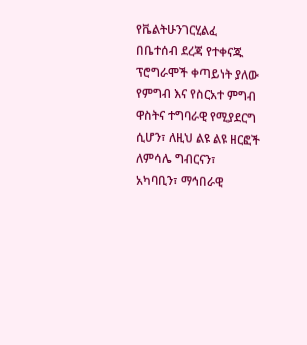የቬልትሁንገርሂልፈ በቤተሰብ ደረጃ የተቀናጁ ፕሮግራሞች ቀጣይነት ያለው የምግብ እና የስርአተ ምግብ ዋስትና ተግባራዊ የሚያደርግ ሲሆን፣ ለዚህ ልዩ ልዩ ዘርፎች ለምሳሌ ግብርናን፣ አካባቢን፣ ማኅበራዊ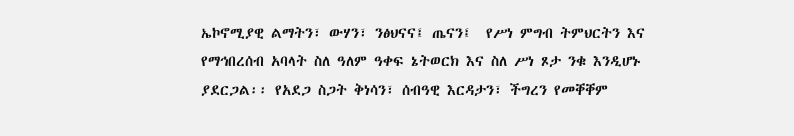ኤኮኖሚያዊ ልማትን፣ ውሃን፣ ንፅህናና፤ ጤናን፤  የሥነ ምግብ ትምህርትን እና የማኅበረሰብ አባላት ስለ ዓለም ዓቀፍ ኔትወርክ እና ስለ ሥነ ጾታ ንቁ እንዲሆኑ ያደርጋል፡፡ የአደጋ ስጋት ቅነሳን፣ ሰብዓዊ እርዳታን፣ ችግረን የመቐቐም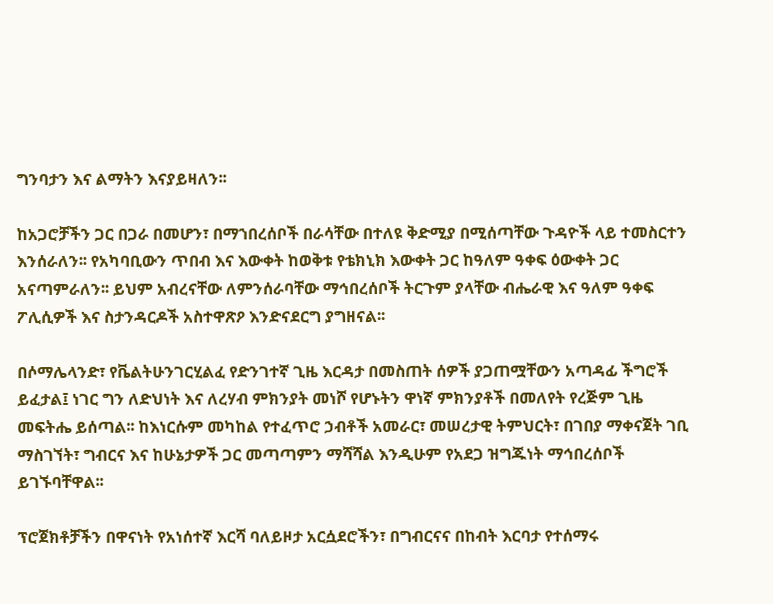ግንባታን እና ልማትን እናያይዛለን፡፡

ከአጋሮቻችን ጋር በጋራ በመሆን፣ በማኀበረሰቦች በራሳቸው በተለዩ ቅድሚያ በሚሰጣቸው ጉዳዮች ላይ ተመስርተን እንሰራለን፡፡ የአካባቢውን ጥበብ እና እውቀት ከወቅቱ የቴክኒክ እውቀት ጋር ከዓለም ዓቀፍ ዕውቀት ጋር አናጣምራለን፡፡ ይህም አብረናቸው ለምንሰራባቸው ማኅበረሰቦች ትርጉም ያላቸው ብሔራዊ እና ዓለም ዓቀፍ ፖሊሲዎች እና ስታንዳርዶች አስተዋጽዖ እንድናደርግ ያግዘናል፡፡

በሶማሌላንድ፣ የቬልትሁንገርሂልፈ የድንገተኛ ጊዜ እርዳታ በመስጠት ሰዎች ያጋጠሟቸውን አጣዳፊ ችግሮች ይፈታል፤ ነገር ግን ለድህነት እና ለረሃብ ምክንያት መነሾ የሆኑትን ዋነኛ ምክንያቶች በመለየት የረጅም ጊዜ መፍትሔ ይሰጣል፡፡ ከእነርሱም መካከል የተፈጥሮ ኃብቶች አመራር፣ መሠረታዊ ትምህርት፣ በገበያ ማቀናጀት ገቢ ማስገኘት፣ ግብርና እና ከሁኔታዎች ጋር መጣጣምን ማሻሻል እንዲሁም የአደጋ ዝግጁነት ማኅበረሰቦች ይገኙባቸዋል፡፡

ፕሮጀክቶቻችን በዋናነት የአነሰተኛ እርሻ ባለይዞታ አርሷደሮችን፣ በግብርናና በከብት እርባታ የተሰማሩ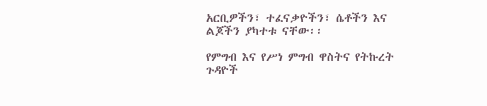አርቢዎችን፣ ተፈናቃዮችን፣ ሴቶችን እና ልጆችን ያካተቱ ናቸው፡፡

የምግብ እና የሥነ ምግብ ዋስትና የትኩረት ጉዳዮች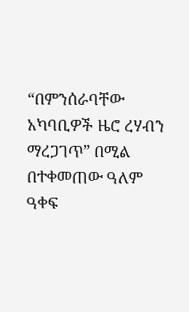“በምንሰራባቸው አካባቢዎች ዜሮ ረሃብን ማረጋገጥ” በሚል በተቀመጠው ዓለም ዓቀፍ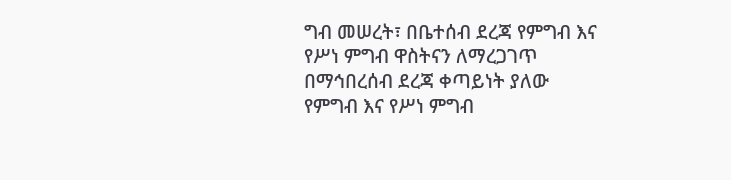ግብ መሠረት፣ በቤተሰብ ደረጃ የምግብ እና የሥነ ምግብ ዋስትናን ለማረጋገጥ በማኅበረሰብ ደረጃ ቀጣይነት ያለው የምግብ እና የሥነ ምግብ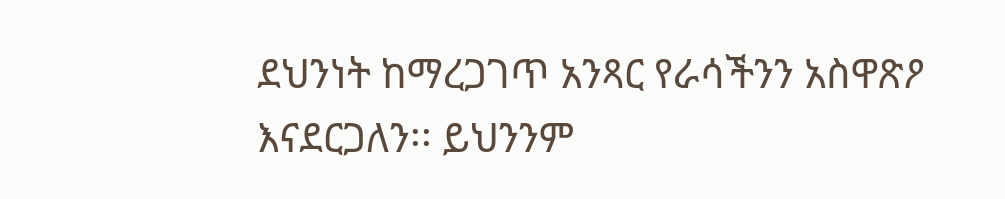ደህንነት ከማረጋገጥ አንጻር የራሳችንን አስዋጽዖ እናደርጋለን፡፡ ይህንንም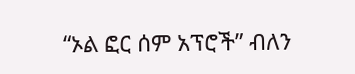“ኦል ፎር ሰም አፕሮች” ብለን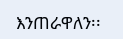እንጠራዋለን፡፡